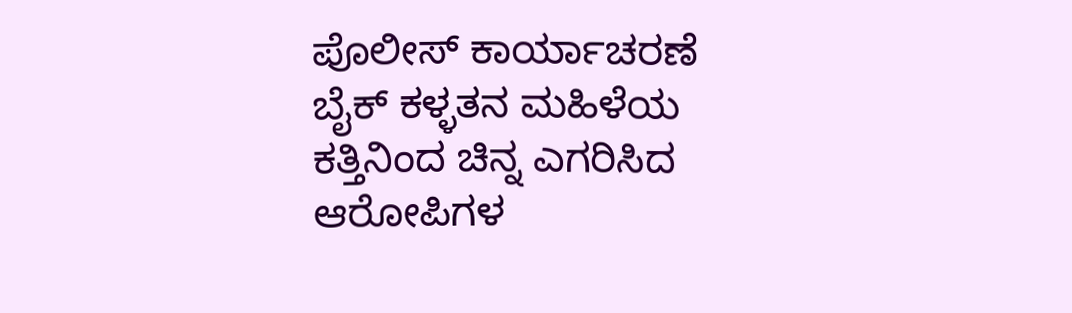ಪೊಲೀಸ್ ಕಾರ್ಯಾಚರಣೆ ಬೈಕ್ ಕಳ್ಳತನ ಮಹಿಳೆಯ ಕತ್ತಿನಿಂದ ಚಿನ್ನ ಎಗರಿಸಿದ ಆರೋಪಿಗಳ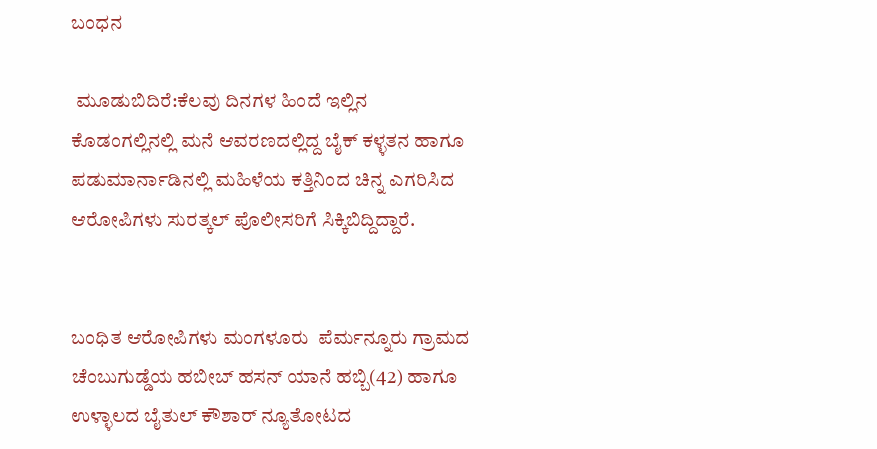ಬಂಧನ

 ಮೂಡುಬಿದಿರೆ:ಕೆಲವು ದಿನಗಳ ಹಿಂದೆ ಇಲ್ಲಿನ ಕೊಡಂಗಲ್ಲಿನಲ್ಲಿ ಮನೆ ಆವರಣದಲ್ಲಿದ್ದ ಬೈಕ್ ಕಳ್ಳತನ ಹಾಗೂ ಪಡುಮಾರ್ನಾಡಿನಲ್ಲಿ ಮಹಿಳೆಯ ಕತ್ತಿನಿಂದ ಚಿನ್ನ ಎಗರಿಸಿದ ಆರೋಪಿಗಳು ಸುರತ್ಕಲ್ ಪೊಲೀಸರಿಗೆ ಸಿಕ್ಕಿಬಿದ್ದಿದ್ದಾರೆ.


ಬಂಧಿತ ಆರೋಪಿಗಳು ಮಂಗಳೂರು  ಪೆರ್ಮನ್ನೂರು ಗ್ರಾಮದ ಚೆಂಬುಗುಡ್ಡೆಯ ಹಬೀಬ್ ಹಸನ್ ಯಾನೆ ಹಬ್ಬಿ(42) ಹಾಗೂ ಉಳ್ಳಾಲದ ಬೈತುಲ್ ಕೌಶಾರ್ ನ್ಯೂತೋಟದ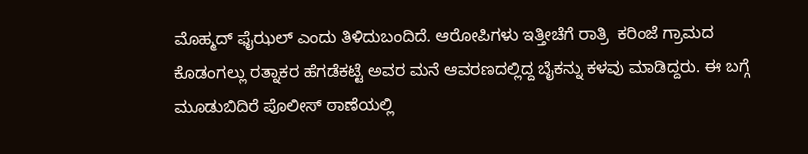ಮೊಹ್ಮದ್ ಫೈಝಲ್ ಎಂದು ತಿಳಿದುಬಂದಿದೆ. ಆರೋಪಿಗಳು ಇತ್ತೀಚೆಗೆ ರಾತ್ರಿ  ಕರಿಂಜೆ ಗ್ರಾಮದ ಕೊಡಂಗಲ್ಲು ರತ್ನಾಕರ ಹೆಗಡೆಕಟ್ಟೆ ಅವರ ಮನೆ ಆವರಣದಲ್ಲಿದ್ದ ಬೈಕನ್ನು ಕಳವು ಮಾಡಿದ್ದರು. ಈ ಬಗ್ಗೆ ಮೂಡುಬಿದಿರೆ ಪೊಲೀಸ್ ಠಾಣೆಯಲ್ಲಿ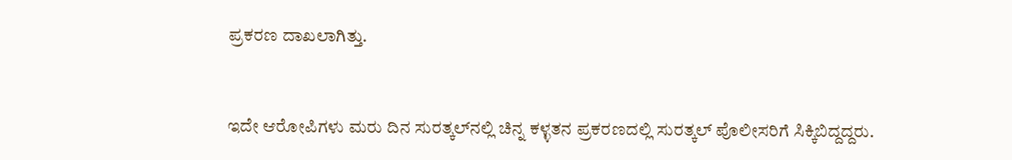ಪ್ರಕರಣ ದಾಖಲಾಗಿತ್ತು.


ಇದೇ ಆರೋಪಿಗಳು ಮರು ದಿನ ಸುರತ್ಕಲ್‍ನಲ್ಲಿ ಚಿನ್ನ ಕಳ್ಳತನ ಪ್ರಕರಣದಲ್ಲಿ ಸುರತ್ಕಲ್ ಪೊಲೀಸರಿಗೆ ಸಿಕ್ಕಿಬಿದ್ದದ್ದರು.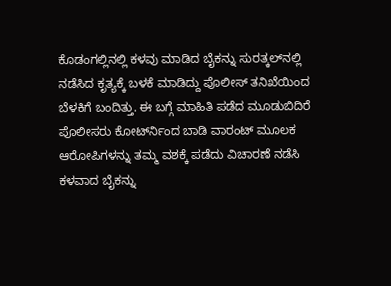ಕೊಡಂಗಲ್ಲಿನಲ್ಲಿ ಕಳವು ಮಾಡಿದ ಬೈಕನ್ನು ಸುರತ್ಕಲ್‍ನಲ್ಲಿ ನಡೆಸಿದ ಕೃತ್ಯಕ್ಕೆ ಬಳಕೆ ಮಾಡಿದ್ದು ಪೊಲೀಸ್ ತನಿಖೆಯಿಂದ ಬೆಳಕಿಗೆ ಬಂದಿತ್ತು. ಈ ಬಗ್ಗೆ ಮಾಹಿತಿ ಪಡೆದ ಮೂಡುಬಿದಿರೆ ಪೊಲೀಸರು ಕೋರ್ಟ್‍ನಿಂದ ಬಾಡಿ ವಾರಂಟ್ ಮೂಲಕ ಆರೋಪಿಗಳನ್ನು ತಮ್ಮ ವಶಕ್ಕೆ ಪಡೆದು ವಿಚಾರಣೆ ನಡೆಸಿ ಕಳವಾದ ಬೈಕನ್ನು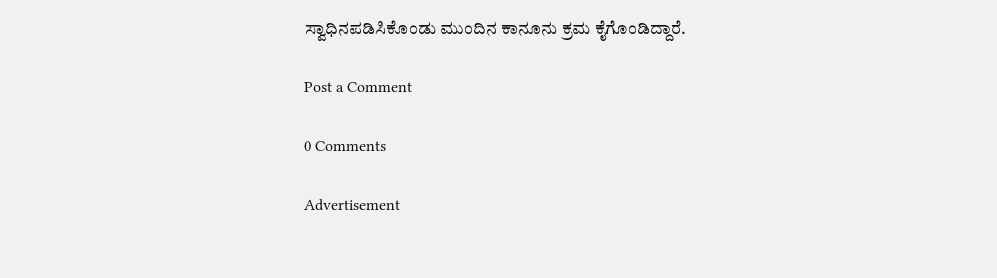ಸ್ವಾಧಿನಪಡಿಸಿಕೊಂಡು ಮುಂದಿನ ಕಾನೂನು ಕ್ರಮ ಕೈಗೊಂಡಿದ್ದಾರೆ.

Post a Comment

0 Comments

Advertisement